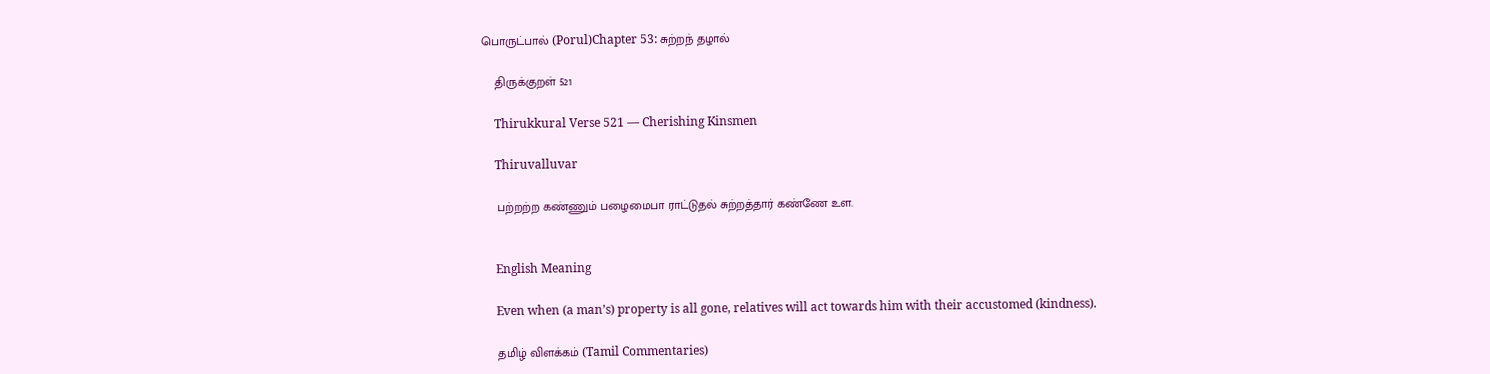பொருட்பால் (Porul)Chapter 53: சுற்றந் தழால்

    திருக்குறள் 521

    Thirukkural Verse 521 — Cherishing Kinsmen

    Thiruvalluvar

    பற்றற்ற கண்ணும் பழைமைபா ராட்டுதல் சுற்றத்தார் கண்ணே உள.


    English Meaning

    Even when (a man’s) property is all gone, relatives will act towards him with their accustomed (kindness).

    தமிழ் விளக்கம் (Tamil Commentaries)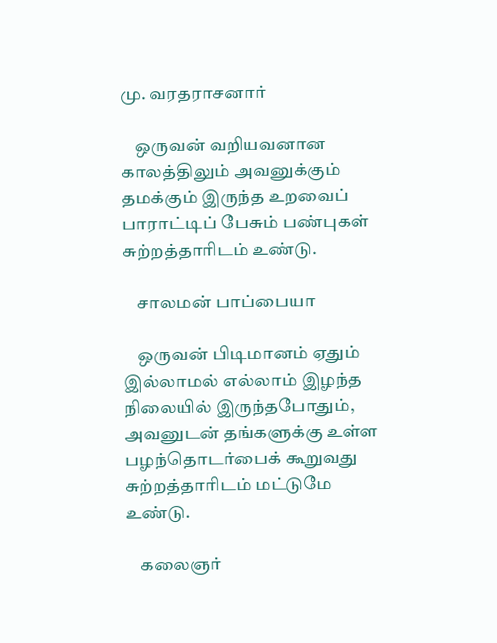மு. வரதராசனார்

    ஒருவன் வறியவனான காலத்திலும் அவனுக்கும் தமக்கும் இருந்த உறவைப் பாராட்டிப் பேசும் பண்புகள் சுற்றத்தாரிடம் உண்டு.

    சாலமன் பாப்பையா

    ஒருவன் பிடிமானம் ஏதும் இல்லாமல் எல்லாம் இழந்த நிலையில் இருந்தபோதும், அவனுடன் தங்களுக்கு உள்ள பழந்தொடர்பைக் கூறுவது சுற்றத்தாரிடம் மட்டுமே உண்டு.

    கலைஞர்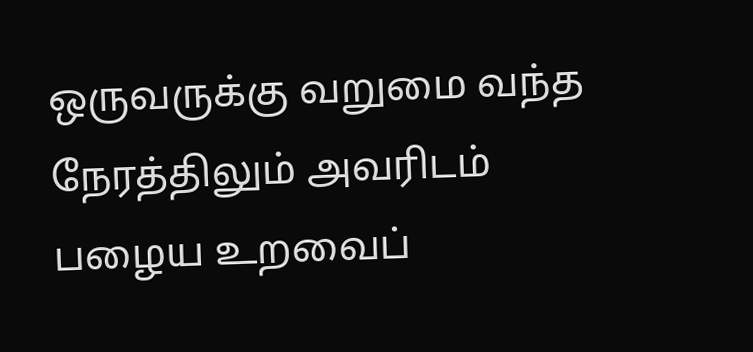ஒருவருக்கு வறுமை வந்த நேரத்திலும் அவரிடம் பழைய உறவைப்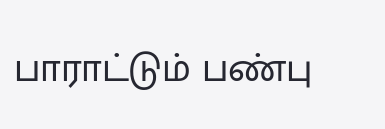பாராட்டும் பண்பு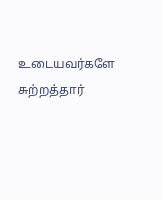உடையவர்களே சுற்றத்தார்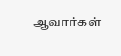ஆவார்கள்